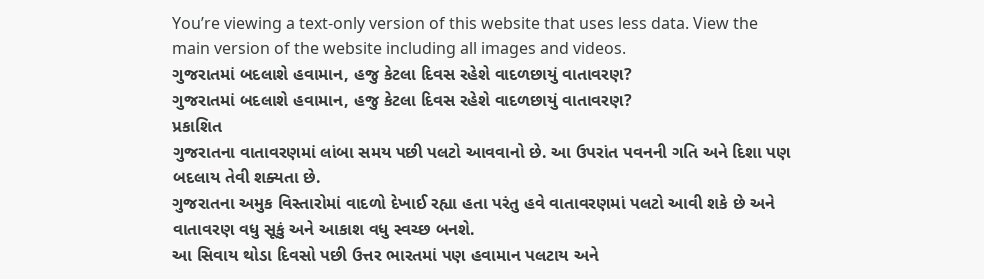You’re viewing a text-only version of this website that uses less data. View the main version of the website including all images and videos.
ગુજરાતમાં બદલાશે હવામાન, હજુ કેટલા દિવસ રહેશે વાદળછાયું વાતાવરણ?
ગુજરાતમાં બદલાશે હવામાન, હજુ કેટલા દિવસ રહેશે વાદળછાયું વાતાવરણ?
પ્રકાશિત
ગુજરાતના વાતાવરણમાં લાંબા સમય પછી પલટો આવવાનો છે. આ ઉપરાંત પવનની ગતિ અને દિશા પણ બદલાય તેવી શક્યતા છે.
ગુજરાતના અમુક વિસ્તારોમાં વાદળો દેખાઈ રહ્યા હતા પરંતુ હવે વાતાવરણમાં પલટો આવી શકે છે અને વાતાવરણ વધુ સૂકું અને આકાશ વધુ સ્વચ્છ બનશે.
આ સિવાય થોડા દિવસો પછી ઉત્તર ભારતમાં પણ હવામાન પલટાય અને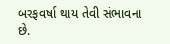બરફવર્ષા થાય તેવી સંભાવના છે.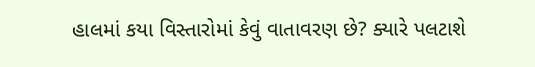હાલમાં કયા વિસ્તારોમાં કેવું વાતાવરણ છે? ક્યારે પલટાશે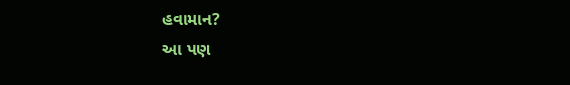હવામાન?
આ પણ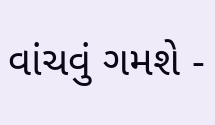વાંચવું ગમશે -